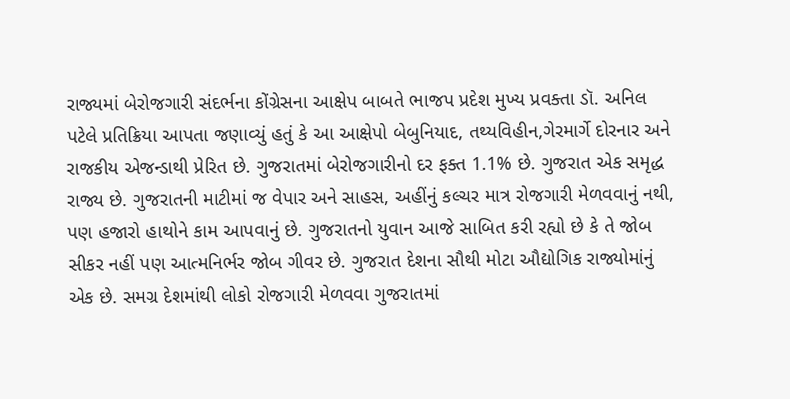રાજ્યમાં બેરોજગારી સંદર્ભના કોંગ્રેસના આક્ષેપ બાબતે ભાજપ પ્રદેશ મુખ્ય પ્રવક્તા ડૉ. અનિલ પટેલે પ્રતિક્રિયા આપતા જણાવ્યું હતું કે આ આક્ષેપો બેબુનિયાદ, તથ્યવિહીન,ગેરમાર્ગે દોરનાર અને રાજકીય એજન્ડાથી પ્રેરિત છે. ગુજરાતમાં બેરોજગારીનો દર ફક્ત 1.1% છે. ગુજરાત એક સમૃદ્ધ રાજ્ય છે. ગુજરાતની માટીમાં જ વેપાર અને સાહસ, અહીંનું કલ્ચર માત્ર રોજગારી મેળવવાનું નથી, પણ હજારો હાથોને કામ આપવાનું છે. ગુજરાતનો યુવાન આજે સાબિત કરી રહ્યો છે કે તે જોબ સીકર નહીં પણ આત્મનિર્ભર જોબ ગીવર છે. ગુજરાત દેશના સૌથી મોટા ઔદ્યોગિક રાજ્યોમાંનું એક છે. સમગ્ર દેશમાંથી લોકો રોજગારી મેળવવા ગુજરાતમાં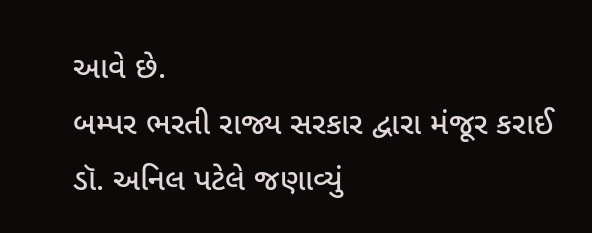આવે છે.
બમ્પર ભરતી રાજ્ય સરકાર દ્વારા મંજૂર કરાઈ
ડૉ. અનિલ પટેલે જણાવ્યું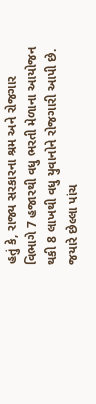હતું કે, રાજ્ય સરકારના શ્રમ અને રોજગાર વિભાગે 7 હજારથી વધુ ભરતી મેળાના આયોજન થકી 8 લાખથી વધુ યુવાનોને રોજગારી આપી છે. જયારે છેલ્લા પાંચ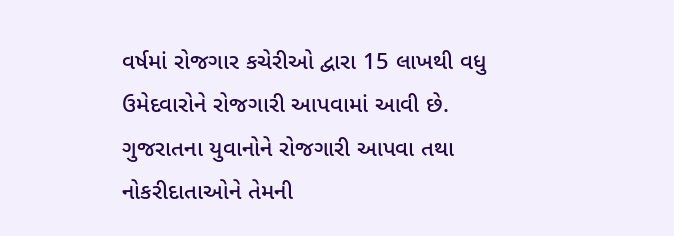વર્ષમાં રોજગાર કચેરીઓ દ્વારા 15 લાખથી વધુ ઉમેદવારોને રોજગારી આપવામાં આવી છે. ગુજરાતના યુવાનોને રોજગારી આપવા તથા નોકરીદાતાઓને તેમની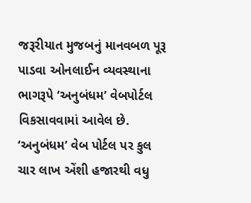જરૂરીયાત મુજબનું માનવબળ પૂરૂ પાડવા ઓનલાઈન વ્યવસ્થાના ભાગરૂપે ‘અનુબંધમ’ વેબપોર્ટલ વિકસાવવામાં આવેલ છે. ‘અનુબંધમ’ વેબ પોર્ટલ પર કુલ ચાર લાખ એંશી હજારથી વધુ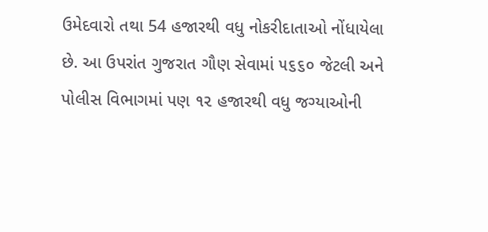ઉમેદવારો તથા 54 હજારથી વધુ નોકરીદાતાઓ નોંધાયેલા છે. આ ઉપરાંત ગુજરાત ગૌણ સેવામાં ૫૬૬૦ જેટલી અને પોલીસ વિભાગમાં પણ ૧૨ હજારથી વધુ જગ્યાઓની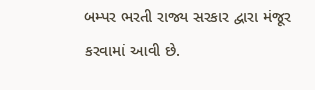બમ્પર ભરતી રાજ્ય સરકાર દ્વારા મંજૂર કરવામાં આવી છે.